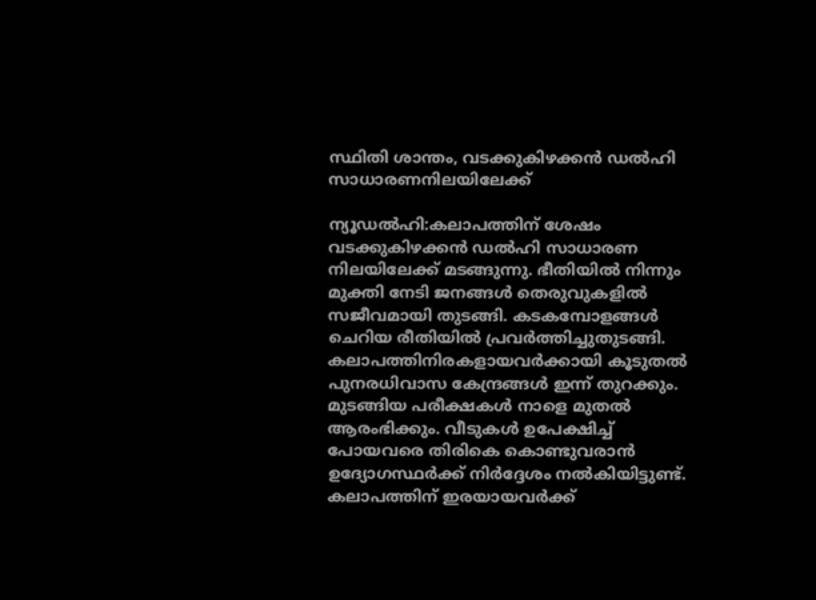സ്ഥിതി ശാന്തം, വടക്കുകിഴക്കന്‍ ഡല്‍ഹി സാധാരണനിലയിലേക്ക്

ന്യൂഡൽഹി:കലാപത്തിന് ശേഷം വടക്കുകിഴക്കൻ ഡൽഹി സാധാരണ നിലയിലേക്ക് മടങ്ങുന്നു. ഭീതിയിൽ നിന്നും മുക്തി നേടി ജനങ്ങൾ തെരുവുകളിൽ സജീവമായി തുടങ്ങി. കടകമ്പോളങ്ങൾ ചെറിയ രീതിയിൽ പ്രവർത്തിച്ചുതുടങ്ങി. കലാപത്തിനിരകളായവർക്കായി കൂടുതൽ പുനരധിവാസ കേന്ദ്രങ്ങൾ ഇന്ന് തുറക്കും. മുടങ്ങിയ പരീക്ഷകൾ നാളെ മുതൽ ആരംഭിക്കും. വീടുകൾ ഉപേക്ഷിച്ച് പോയവരെ തിരികെ കൊണ്ടുവരാൻ ഉദ്യോഗസ്ഥർക്ക് നിർദ്ദേശം നൽകിയിട്ടുണ്ട്. കലാപത്തിന് ഇരയായവർക്ക്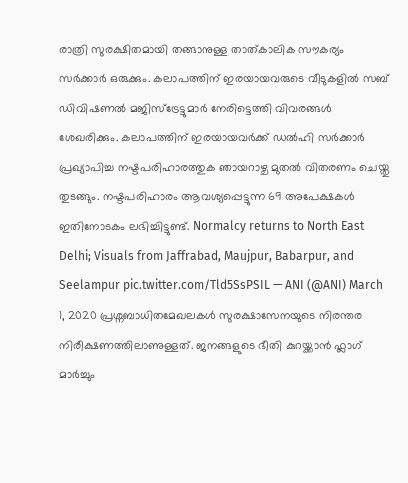രാത്രി സുരക്ഷിതമായി തങ്ങാനുള്ള താത്കാലിക സൗകര്യം സർക്കാർ ഒരുക്കും. കലാപത്തിന് ഇരയായവരുടെ വീടുകളിൽ സബ് ഡിവിഷണൽ മജിസ്ട്രേട്ടുമാർ നേരിട്ടെത്തി വിവരങ്ങൾ ശേഖരിക്കും. കലാപത്തിന് ഇരയായവർക്ക് ഡൽഹി സർക്കാർ പ്രഖ്യാപിച്ച നഷ്ടപരിഹാരത്തുക ഞായറാഴ്ച മുതൽ വിതരണം ചെയ്തു തുടങ്ങും. നഷ്ടപരിഹാരം ആവശ്യപ്പെട്ടുന്ന 69 അപേക്ഷകൾ ഇതിനോടകം ലഭിച്ചിട്ടുണ്ട്. Normalcy returns to North East Delhi; Visuals from Jaffrabad, Maujpur, Babarpur, and Seelampur pic.twitter.com/Tld5SsPSIL — ANI (@ANI) March 1, 2020 പ്രശ്നബാധിതമേഖലകൾ സുരക്ഷാസേനയുടെ നിരന്തര നിരീക്ഷണത്തിലാണുള്ളത്. ജനങ്ങളുടെ ഭീതി കുറയ്ക്കാൻ ഫ്ലാഗ് മാർച്ചും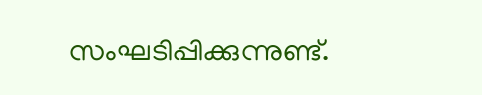സംഘടിപ്പിക്കുന്നുണ്ട്.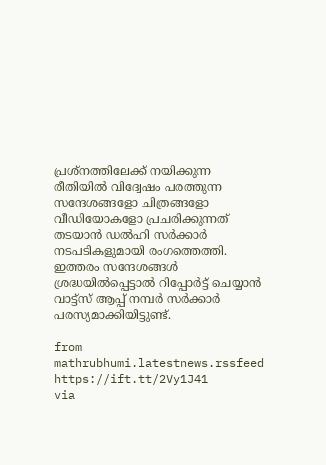പ്രശ്നത്തിലേക്ക് നയിക്കുന്ന രീതിയിൽ വിദ്വേഷം പരത്തുന്ന സന്ദേശങ്ങളോ ചിത്രങ്ങളോ വീഡിയോകളോ പ്രചരിക്കുന്നത് തടയാൻ ഡൽഹി സർക്കാർ നടപടികളുമായി രംഗത്തെത്തി. ഇത്തരം സന്ദേശങ്ങൾ ശ്രദ്ധയിൽപ്പെട്ടാൽ റിപ്പോർട്ട് ചെയ്യാൻ വാട്ട്സ് ആപ്പ് നമ്പർ സർക്കാർ പരസ്യമാക്കിയിട്ടുണ്ട്.

from mathrubhumi.latestnews.rssfeed https://ift.tt/2Vy1J41
via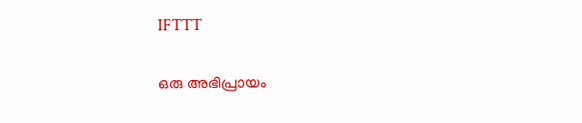IFTTT

ഒരു അഭിപ്രായം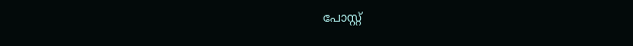പോസ്റ്റ്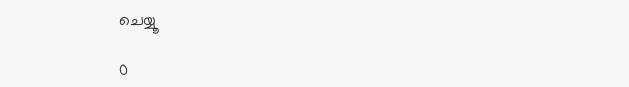ചെയ്യൂ

0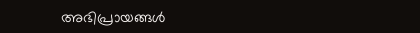അഭിപ്രായങ്ങള്‍